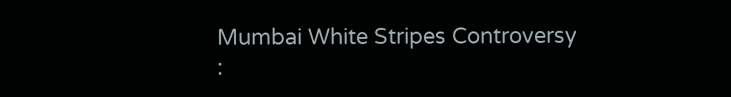Mumbai White Stripes Controversy :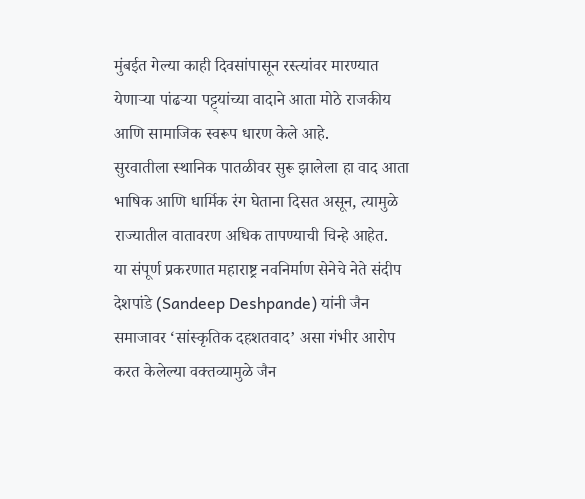मुंबईत गेल्या काही दिवसांपासून रस्त्यांवर मारण्यात येणाऱ्या पांढऱ्या पट्ट्यांच्या वादाने आता मोठे राजकीय आणि सामाजिक स्वरूप धारण केले आहे.
सुरवातीला स्थानिक पातळीवर सुरू झालेला हा वाद आता भाषिक आणि धार्मिक रंग घेताना दिसत असून, त्यामुळे राज्यातील वातावरण अधिक तापण्याची चिन्हे आहेत.
या संपूर्ण प्रकरणात महाराष्ट्र नवनिर्माण सेनेचे नेते संदीप देशपांडे (Sandeep Deshpande) यांनी जैन समाजावर ‘सांस्कृतिक दहशतवाद’ असा गंभीर आरोप करत केलेल्या वक्तव्यामुळे जैन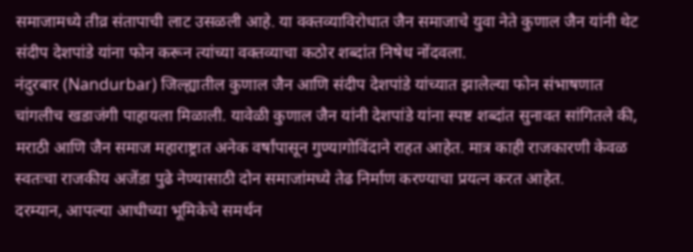समाजामध्ये तीव्र संतापाची लाट उसळली आहे. या वक्तव्याविरोधात जैन समाजाचे युवा नेते कुणाल जैन यांनी थेट संदीप देशपांडे यांना फोन करून त्यांच्या वक्तव्याचा कठोर शब्दांत निषेध नोंदवला.
नंदुरबार (Nandurbar) जिल्ह्यातील कुणाल जैन आणि संदीप देशपांडे यांच्यात झालेल्या फोन संभाषणात चांगलीच खडाजंगी पाहायला मिळाली. यावेळी कुणाल जैन यांनी देशपांडे यांना स्पष्ट शब्दांत सुनावत सांगितले की, मराठी आणि जैन समाज महाराष्ट्रात अनेक वर्षांपासून गुण्यागोविंदाने राहत आहेत. मात्र काही राजकारणी केवळ स्वतःचा राजकीय अजेंडा पुढे नेण्यासाठी दोन समाजांमध्ये तेढ निर्माण करण्याचा प्रयत्न करत आहेत.
दरम्यान, आपल्या आधीच्या भूमिकेचे समर्थन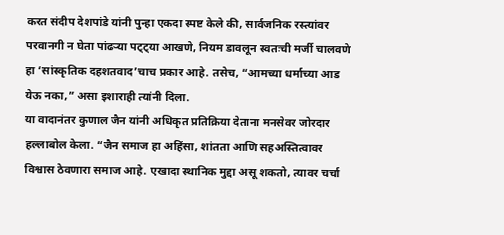करत संदीप देशपांडे यांनी पुन्हा एकदा स्पष्ट केले की, सार्वजनिक रस्त्यांवर परवानगी न घेता पांढऱ्या पट्ट्या आखणे, नियम डावलून स्वतःची मर्जी चालवणे हा ‘सांस्कृतिक दहशतवाद’चाच प्रकार आहे. तसेच, “आमच्या धर्माच्या आड येऊ नका,” असा इशाराही त्यांनी दिला.
या वादानंतर कुणाल जैन यांनी अधिकृत प्रतिक्रिया देताना मनसेवर जोरदार हल्लाबोल केला. “जैन समाज हा अहिंसा, शांतता आणि सहअस्तित्वावर विश्वास ठेवणारा समाज आहे. एखादा स्थानिक मुद्दा असू शकतो, त्यावर चर्चा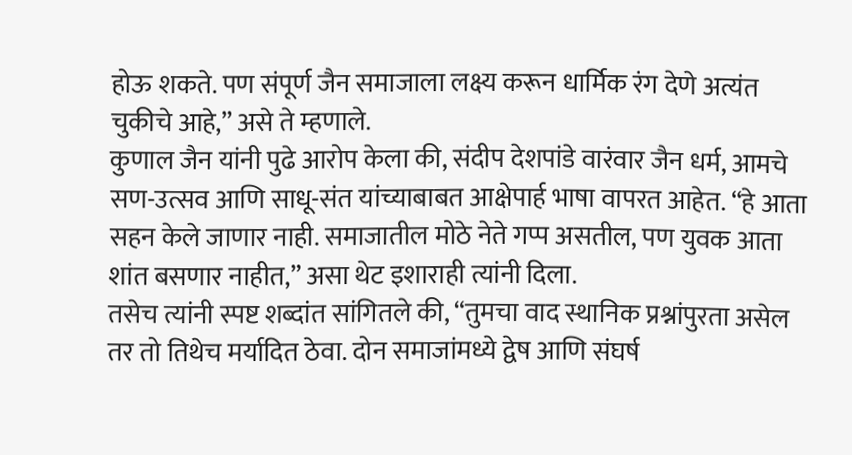होऊ शकते. पण संपूर्ण जैन समाजाला लक्ष्य करून धार्मिक रंग देणे अत्यंत चुकीचे आहे,” असे ते म्हणाले.
कुणाल जैन यांनी पुढे आरोप केला की, संदीप देशपांडे वारंवार जैन धर्म, आमचे सण-उत्सव आणि साधू-संत यांच्याबाबत आक्षेपार्ह भाषा वापरत आहेत. “हे आता सहन केले जाणार नाही. समाजातील मोठे नेते गप्प असतील, पण युवक आता शांत बसणार नाहीत,” असा थेट इशाराही त्यांनी दिला.
तसेच त्यांनी स्पष्ट शब्दांत सांगितले की, “तुमचा वाद स्थानिक प्रश्नांपुरता असेल तर तो तिथेच मर्यादित ठेवा. दोन समाजांमध्ये द्वेष आणि संघर्ष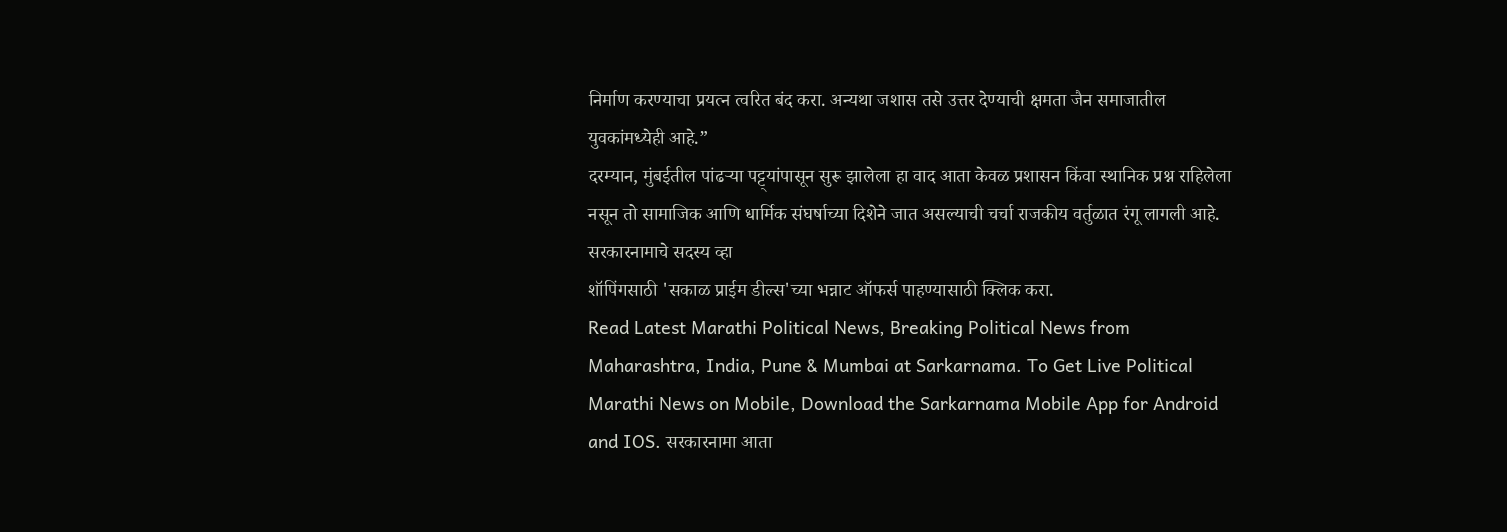निर्माण करण्याचा प्रयत्न त्वरित बंद करा. अन्यथा जशास तसे उत्तर देण्याची क्षमता जैन समाजातील युवकांमध्येही आहे.”
दरम्यान, मुंबईतील पांढऱ्या पट्ट्यांपासून सुरू झालेला हा वाद आता केवळ प्रशासन किंवा स्थानिक प्रश्न राहिलेला नसून तो सामाजिक आणि धार्मिक संघर्षाच्या दिशेने जात असल्याची चर्चा राजकीय वर्तुळात रंगू लागली आहे.
सरकारनामाचे सदस्य व्हा
शॉपिंगसाठी 'सकाळ प्राईम डील्स'च्या भन्नाट ऑफर्स पाहण्यासाठी क्लिक करा.
Read Latest Marathi Political News, Breaking Political News from Maharashtra, India, Pune & Mumbai at Sarkarnama. To Get Live Political Marathi News on Mobile, Download the Sarkarnama Mobile App for Android and IOS. सरकारनामा आता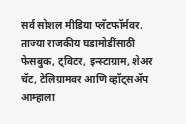सर्व सोशल मीडिया प्लॅटफॉर्मवर. ताज्या राजकीय घडामोडींसाठी फेसबुक, ट्विटर, इन्स्टाग्राम, शेअर चॅट, टेलिग्रामवर आणि व्हॉट्सॲप आम्हाला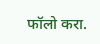फॉलो करा.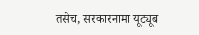तसेच, सरकारनामा यूट्यूब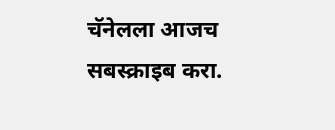चॅनेलला आजच सबस्क्राइब करा.